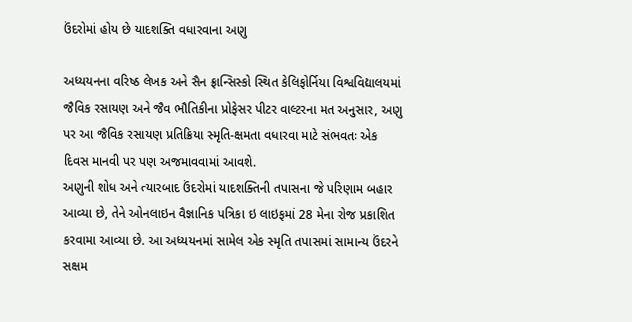ઉંદરોમાં હોય છે યાદશક્તિ વધારવાના અણુ

અધ્યયનના વરિષ્ઠ લેખક અને સૈન ફ્રાન્સિસ્કો સ્થિત કેલિફોર્નિયા વિશ્વવિદ્યાલયમાં જૈવિક રસાયણ અને જૈવ ભૌતિકીના પ્રોફેસર પીટર વાલ્ટરના મત અનુસાર, અણુ પર આ જૈવિક રસાયણ પ્રતિક્રિયા સ્મૃતિ-ક્ષમતા વધારવા માટે સંભવતઃ એક દિવસ માનવી પર પણ અજમાવવામાં આવશે.
અણુની શોધ અને ત્યારબાદ ઉંદરોમાં યાદશક્તિની તપાસના જે પરિણામ બહાર આવ્યા છે, તેને ઓનલાઇન વૈજ્ઞાનિક પત્રિકા ઇ લાઇફમાં 28 મેના રોજ પ્રકાશિત કરવામા આવ્યા છે. આ અધ્યયનમાં સામેલ એક સ્મૃતિ તપાસમાં સામાન્ય ઉંદરને સક્ષમ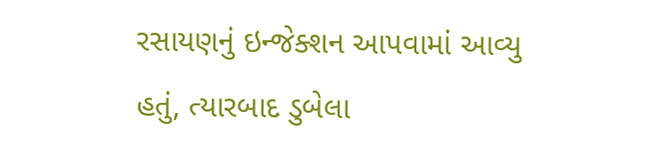રસાયણનું ઇન્જેક્શન આપવામાં આવ્યુ હતું, ત્યારબાદ ડુબેલા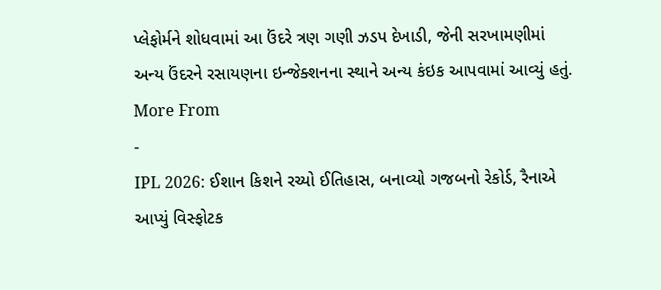પ્લેફોર્મને શોધવામાં આ ઉંદરે ત્રણ ગણી ઝડપ દેખાડી, જેની સરખામણીમાં અન્ય ઉંદરને રસાયણના ઇન્જેક્શનના સ્થાને અન્ય કંઇક આપવામાં આવ્યું હતું.
More From
-
IPL 2026: ઈશાન કિશને રચ્યો ઈતિહાસ, બનાવ્યો ગજબનો રેકોર્ડ, રૈનાએ આપ્યું વિસ્ફોટક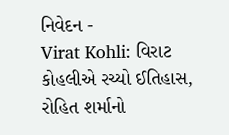નિવેદન -
Virat Kohli: વિરાટ કોહલીએ રચ્યો ઈતિહાસ, રોહિત શર્માનો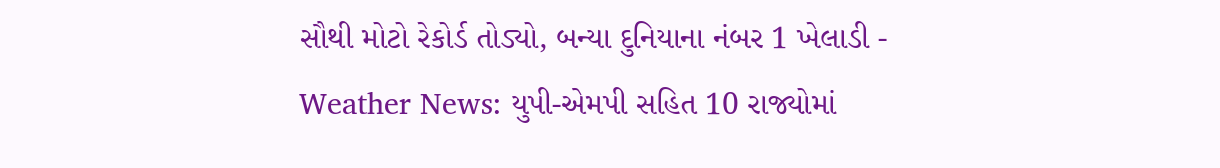સૌથી મોટો રેકોર્ડ તોડ્યો, બન્યા દુનિયાના નંબર 1 ખેલાડી -
Weather News: યુપી-એમપી સહિત 10 રાજ્યોમાં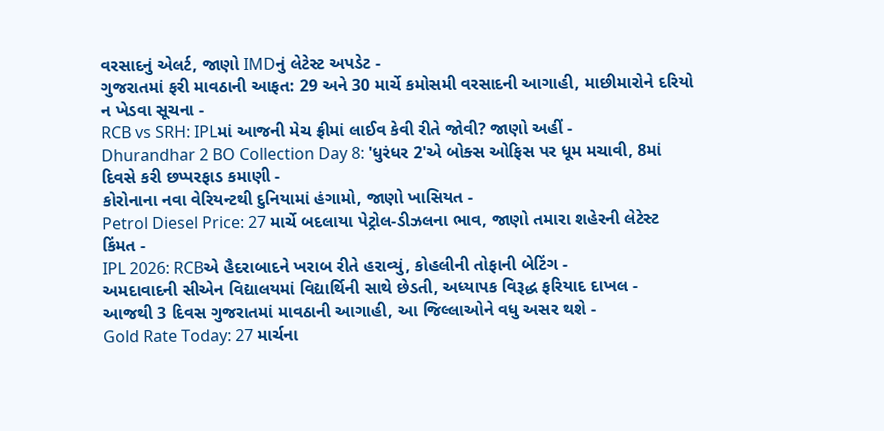વરસાદનું એલર્ટ, જાણો IMDનું લેટેસ્ટ અપડેટ -
ગુજરાતમાં ફરી માવઠાની આફત: 29 અને 30 માર્ચે કમોસમી વરસાદની આગાહી, માછીમારોને દરિયો ન ખેડવા સૂચના -
RCB vs SRH: IPLમાં આજની મેચ ફ્રીમાં લાઈવ કેવી રીતે જોવી? જાણો અહીં -
Dhurandhar 2 BO Collection Day 8: 'ધુરંધર 2'એ બોક્સ ઓફિસ પર ધૂમ મચાવી, 8માં દિવસે કરી છપ્પરફાડ કમાણી -
કોરોનાના નવા વેરિયન્ટથી દુનિયામાં હંગામો, જાણો ખાસિયત -
Petrol Diesel Price: 27 માર્ચે બદલાયા પેટ્રોલ-ડીઝલના ભાવ, જાણો તમારા શહેરની લેટેસ્ટ કિંમત -
IPL 2026: RCBએ હૈદરાબાદને ખરાબ રીતે હરાવ્યું, કોહલીની તોફાની બેટિંગ -
અમદાવાદની સીએન વિદ્યાલયમાં વિદ્યાર્થિની સાથે છેડતી, અધ્યાપક વિરૂદ્ધ ફરિયાદ દાખલ -
આજથી 3 દિવસ ગુજરાતમાં માવઠાની આગાહી, આ જિલ્લાઓને વધુ અસર થશે -
Gold Rate Today: 27 માર્ચના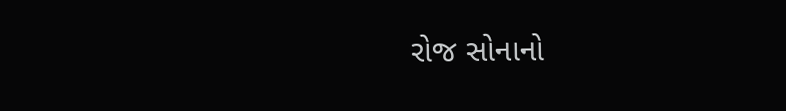રોજ સોનાનો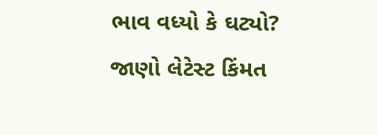ભાવ વધ્યો કે ઘટ્યો? જાણો લેટેસ્ટ કિંમત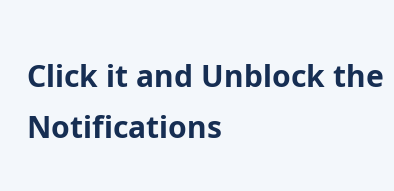Click it and Unblock the Notifications